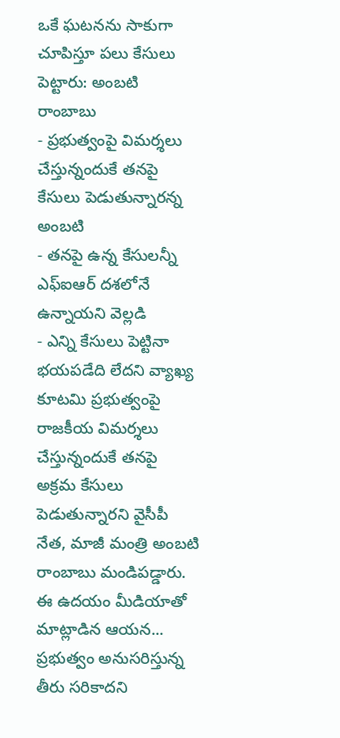ఒకే ఘటనను సాకుగా చూపిస్తూ పలు కేసులు పెట్టారు: అంబటి రాంబాబు
- ప్రభుత్వంపై విమర్శలు చేస్తున్నందుకే తనపై కేసులు పెడుతున్నారన్న అంబటి
- తనపై ఉన్న కేసులన్నీ ఎఫ్ఐఆర్ దశలోనే ఉన్నాయని వెల్లడి
- ఎన్ని కేసులు పెట్టినా భయపడేది లేదని వ్యాఖ్య
కూటమి ప్రభుత్వంపై రాజకీయ విమర్శలు చేస్తున్నందుకే తనపై అక్రమ కేసులు పెడుతున్నారని వైసీపీ నేత, మాజీ మంత్రి అంబటి రాంబాబు మండిపడ్డారు. ఈ ఉదయం మీడియాతో మాట్లాడిన ఆయన... ప్రభుత్వం అనుసరిస్తున్న తీరు సరికాదని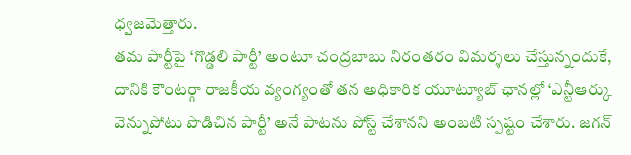ధ్వజమెత్తారు.
తమ పార్టీపై ‘గొడ్డలి పార్టీ’ అంటూ చంద్రబాబు నిరంతరం విమర్శలు చేస్తున్నందుకే, దానికి కౌంటర్గా రాజకీయ వ్యంగ్యంతో తన అధికారిక యూట్యూబ్ ఛానల్లో ‘ఎన్టీఆర్కు వెన్నుపోటు పొడిచిన పార్టీ’ అనే పాటను పోస్ట్ చేశానని అంబటి స్పష్టం చేశారు. జగన్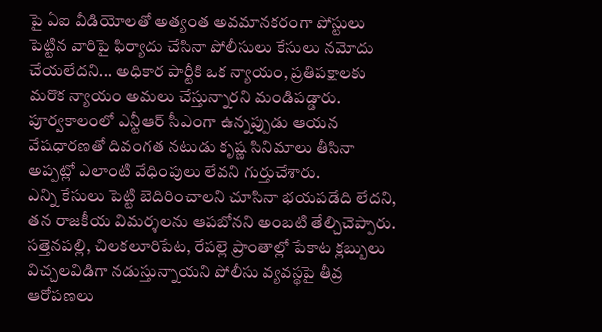పై ఏఐ వీడియోలతో అత్యంత అవమానకరంగా పోస్టులు పెట్టిన వారిపై ఫిర్యాదు చేసినా పోలీసులు కేసులు నమోదు చేయలేదని... అధికార పార్టీకి ఒక న్యాయం, ప్రతిపక్షాలకు మరొక న్యాయం అమలు చేస్తున్నారని మండిపడ్డారు. పూర్వకాలంలో ఎన్టీఆర్ సీఎంగా ఉన్నప్పుడు ఆయన వేషధారణతో దివంగత నటుడు కృష్ణ సినిమాలు తీసినా అప్పట్లో ఎలాంటి వేధింపులు లేవని గుర్తుచేశారు.
ఎన్ని కేసులు పెట్టి బెదిరించాలని చూసినా భయపడేది లేదని, తన రాజకీయ విమర్శలను ఆపబోనని అంబటి తేల్చిచెప్పారు. సత్తెనపల్లి, చిలకలూరిపేట, రేపల్లె ప్రాంతాల్లో పేకాట క్లబ్బులు విచ్చలవిడిగా నడుస్తున్నాయని పోలీసు వ్యవస్థపై తీవ్ర ఆరోపణలు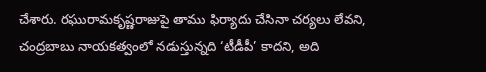చేశారు. రఘురామకృష్ణరాజుపై తాము ఫిర్యాదు చేసినా చర్యలు లేవని, చంద్రబాబు నాయకత్వంలో నడుస్తున్నది ‘టీడీపీ’ కాదని, అది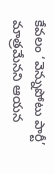కేవలం ‘వెన్నుపోటు పార్టీ’ మాత్రమేనని ఆయన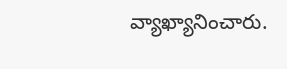వ్యాఖ్యానించారు.